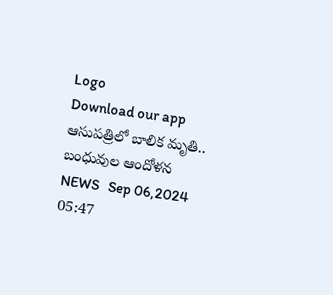Logo
Download our app
ఆసుపత్రిలో బాలిక మృతి.. బంధువుల ఆందోళన
NEWS   Sep 06,2024 05:47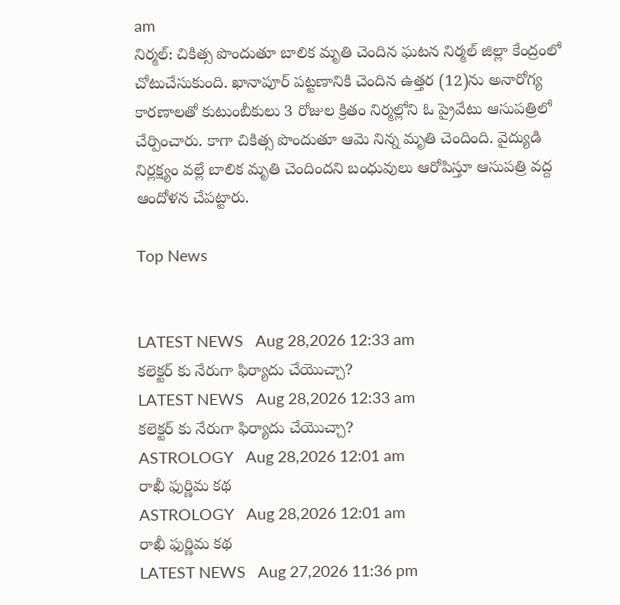am
నిర్మల్: చికిత్స పొందుతూ బాలిక మృతి చెందిన ఘటన నిర్మల్ జిల్లా కేంద్రంలో చోటుచేసుకుంది. ఖానాపూర్ పట్టణానికి చెందిన ఉత్తర (12)ను అనారోగ్య కారణాలతో కుటుంబీకులు 3 రోజుల క్రితం నిర్మల్లోని ఓ ప్రైవేటు ఆసుపత్రిలో చేర్పించారు. కాగా చికిత్స పొందుతూ ఆమె నిన్న మృతి చెందింది. వైద్యుడి నిర్లక్ష్యం వల్లే బాలిక మృతి చెందిందని బంధువులు ఆరోపిస్తూ ఆసుపత్రి వద్ద ఆందోళన చేపట్టారు.

Top News


LATEST NEWS   Aug 28,2026 12:33 am
కలెక్టర్ కు నేరుగా ఫిర్యాదు చేయొచ్చా?
LATEST NEWS   Aug 28,2026 12:33 am
కలెక్టర్ కు నేరుగా ఫిర్యాదు చేయొచ్చా?
ASTROLOGY   Aug 28,2026 12:01 am
రాఖీ ఫుర్ణిమ కథ
ASTROLOGY   Aug 28,2026 12:01 am
రాఖీ ఫుర్ణిమ కథ
LATEST NEWS   Aug 27,2026 11:36 pm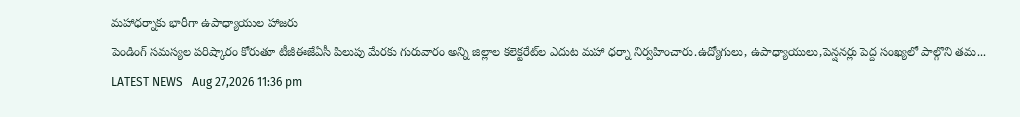మహాధర్నాకు భారీగా ఉపాధ్యాయుల హాజరు
పెండింగ్‌ సమస్యల పరిష్కారం కోరుతూ టీజీఈజేఏసీ పిలుపు మేరకు గురువారం అన్ని జిల్లాల కలెక్టరేట్‌ల ఎదుట మహా ధర్నా నిర్వహించారు.ఉద్యోగులు, ఉపాధ్యాయులు,పెన్షనర్లు పెద్ద సంఖ్యలో పాల్గొని తమ...
LATEST NEWS   Aug 27,2026 11:36 pm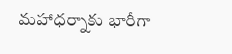మహాధర్నాకు భారీగా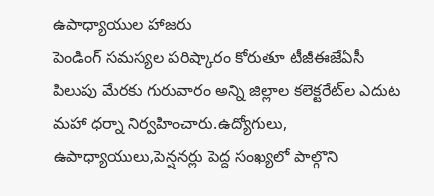ఉపాధ్యాయుల హాజరు
పెండింగ్‌ సమస్యల పరిష్కారం కోరుతూ టీజీఈజేఏసీ పిలుపు మేరకు గురువారం అన్ని జిల్లాల కలెక్టరేట్‌ల ఎదుట మహా ధర్నా నిర్వహించారు.ఉద్యోగులు, ఉపాధ్యాయులు,పెన్షనర్లు పెద్ద సంఖ్యలో పాల్గొని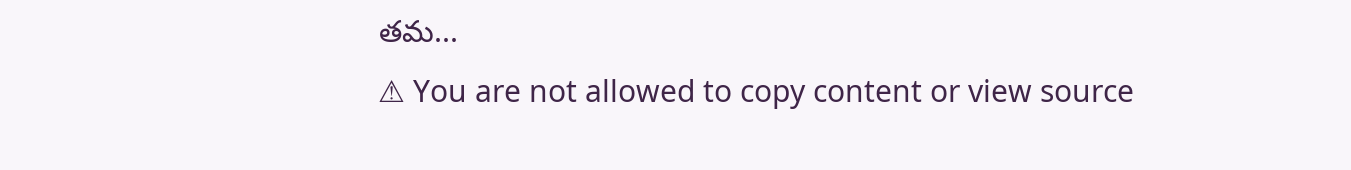తమ...
⚠ You are not allowed to copy content or view source